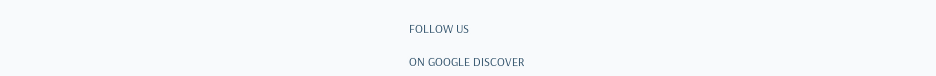FOLLOW US

ON GOOGLE DISCOVER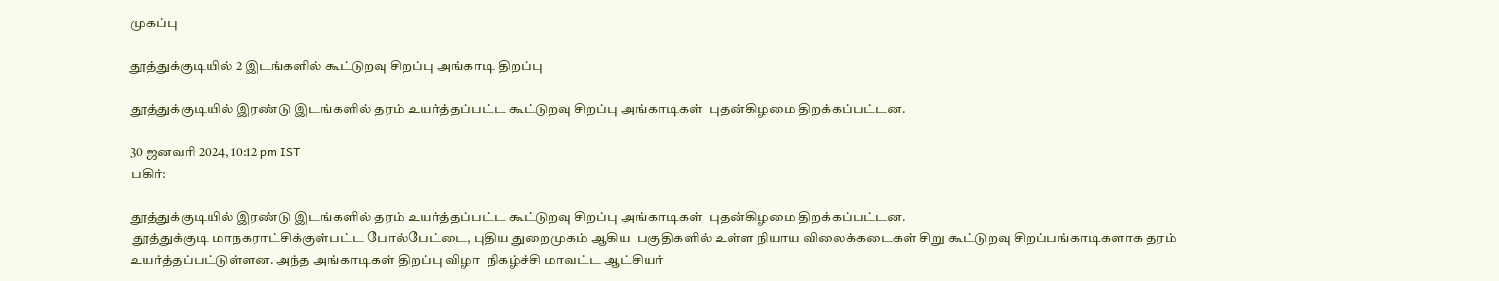முகப்பு

தூத்துக்குடியில் 2 இடங்களில் கூட்டுறவு சிறப்பு அங்காடி திறப்பு

தூத்துக்குடியில் இரண்டு இடங்களில் தரம் உயர்த்தப்பட்ட கூட்டுறவு சிறப்பு அங்காடிகள்  புதன்கிழமை திறக்கப்பட்டன.

30 ஜனவரி 2024, 10:12 pm IST
பகிர்:

தூத்துக்குடியில் இரண்டு இடங்களில் தரம் உயர்த்தப்பட்ட கூட்டுறவு சிறப்பு அங்காடிகள்  புதன்கிழமை திறக்கப்பட்டன.
 தூத்துக்குடி மாநகராட்சிக்குள்பட்ட போல்பேட்டை, புதிய துறைமுகம் ஆகிய  பகுதிகளில் உள்ள நியாய விலைக்கடைகள் சிறு கூட்டுறவு சிறப்பங்காடிகளாக தரம் உயர்த்தப்பட்டுள்ளன. அந்த அங்காடிகள் திறப்பு விழா  நிகழ்ச்சி மாவட்ட ஆட்சியர்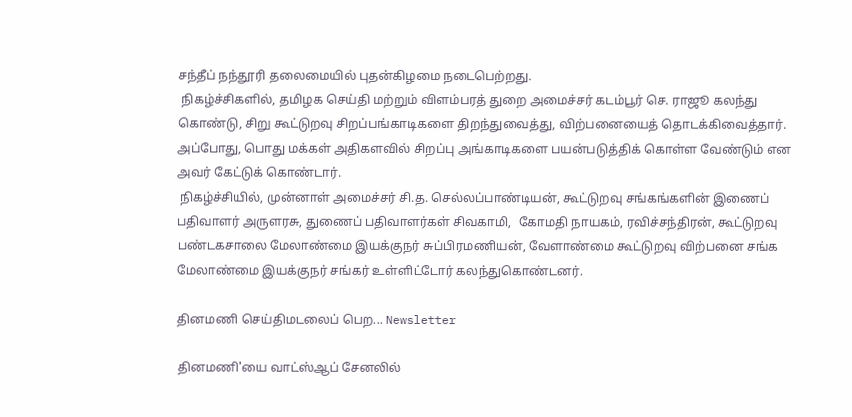சந்தீப் நந்தூரி தலைமையில் புதன்கிழமை நடைபெற்றது.
 நிகழ்ச்சிகளில், தமிழக செய்தி மற்றும் விளம்பரத் துறை அமைச்சர் கடம்பூர் செ. ராஜூ கலந்து கொண்டு, சிறு கூட்டுறவு சிறப்பங்காடிகளை திறந்துவைத்து, விற்பனையைத் தொடக்கிவைத்தார். அப்போது, பொது மக்கள் அதிகளவில் சிறப்பு அங்காடிகளை பயன்படுத்திக் கொள்ள வேண்டும் என அவர் கேட்டுக் கொண்டார்.
 நிகழ்ச்சியில், முன்னாள் அமைச்சர் சி.த. செல்லப்பாண்டியன், கூட்டுறவு சங்கங்களின் இணைப் பதிவாளர் அருளரசு, துணைப் பதிவாளர்கள் சிவகாமி,  கோமதி நாயகம், ரவிச்சந்திரன், கூட்டுறவு பண்டகசாலை மேலாண்மை இயக்குநர் சுப்பிரமணியன், வேளாண்மை கூட்டுறவு விற்பனை சங்க மேலாண்மை இயக்குநர் சங்கர் உள்ளிட்டோர் கலந்துகொண்டனர்.

தினமணி செய்திமடலைப் பெற... Newsletter

தினமணி'யை வாட்ஸ்ஆப் சேனலில்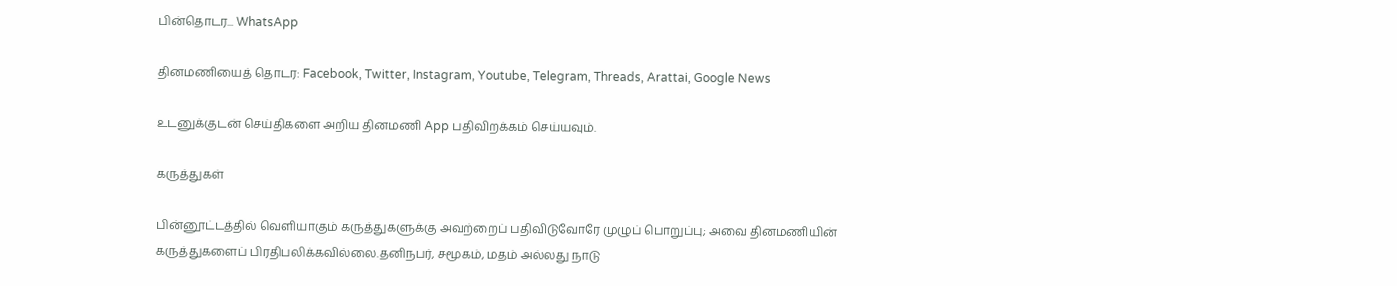பின்தொடர... WhatsApp

தினமணியைத் தொடர: Facebook, Twitter, Instagram, Youtube, Telegram, Threads, Arattai, Google News

உடனுக்குடன் செய்திகளை அறிய தினமணி App பதிவிறக்கம் செய்யவும்.

கருத்துகள்

பின்னூட்டத்தில் வெளியாகும் கருத்துகளுக்கு அவற்றைப் பதிவிடுவோரே முழுப் பொறுப்பு; அவை தினமணியின் கருத்துகளைப் பிரதிபலிக்கவில்லை.தனிநபர், சமூகம், மதம் அல்லது நாடு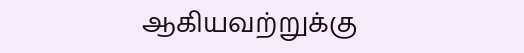ஆகியவற்றுக்கு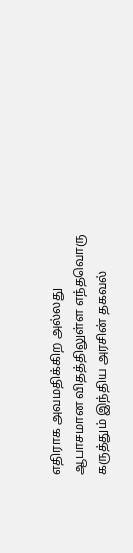எதிராக அவமதிக்கிற அல்லது ஆபாசமான விதத்திலுள்ள எந்தவொரு கருத்தும் இந்திய அரசின் தகவல்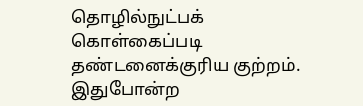தொழில்நுட்பக் கொள்கைப்படி தண்டனைக்குரிய குற்றம். இதுபோன்ற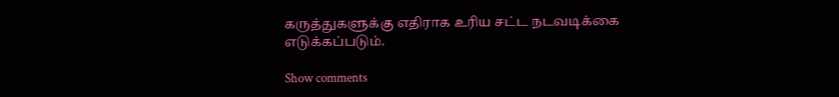கருத்துகளுக்கு எதிராக உரிய சட்ட நடவடிக்கை எடுக்கப்படும்.

Show comments